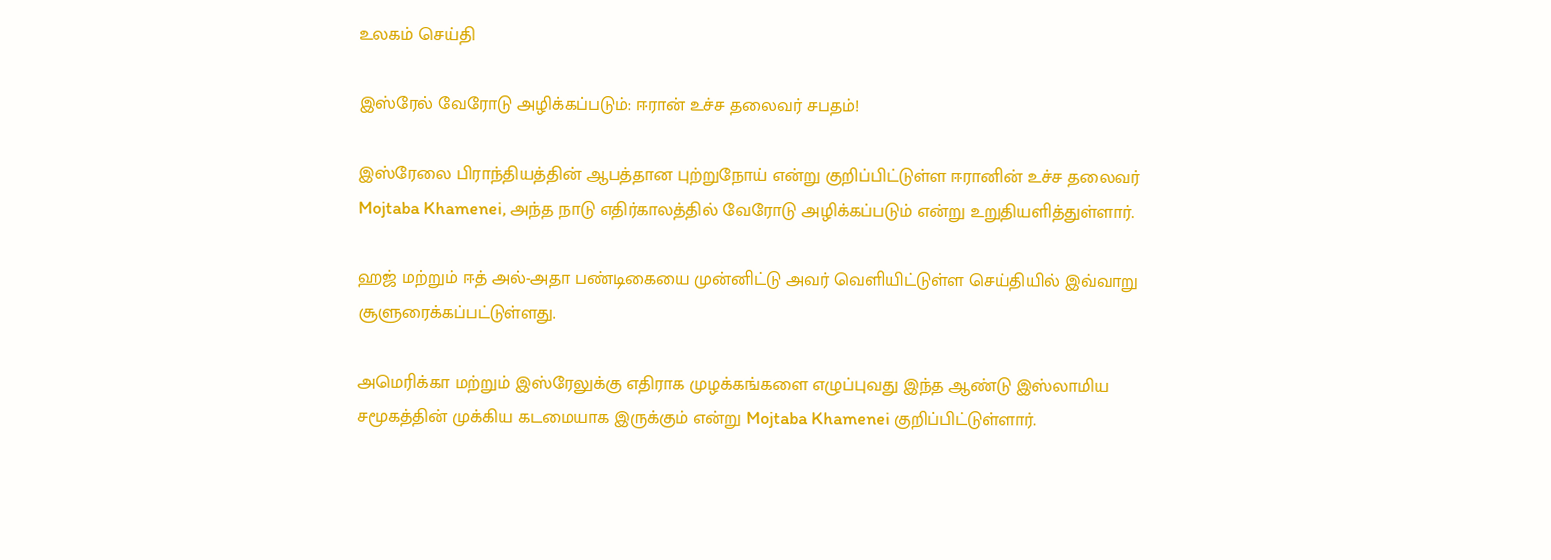உலகம் செய்தி

இஸ்ரேல் வேரோடு அழிக்கப்படும்: ஈரான் உச்ச தலைவர் சபதம்!

இஸ்ரேலை பிராந்தியத்தின் ஆபத்தான புற்றுநோய் என்று குறிப்பிட்டுள்ள ஈரானின் உச்ச தலைவர் Mojtaba Khamenei, அந்த நாடு எதிர்காலத்தில் வேரோடு அழிக்கப்படும் என்று உறுதியளித்துள்ளார்.

ஹஜ் மற்றும் ஈத் அல்-அதா பண்டிகையை முன்னிட்டு அவர் வெளியிட்டுள்ள செய்தியில் இவ்வாறு சூளுரைக்கப்பட்டுள்ளது.

அமெரிக்கா மற்றும் இஸ்ரேலுக்கு எதிராக முழக்கங்களை எழுப்புவது இந்த ஆண்டு இஸ்லாமிய சமூகத்தின் முக்கிய கடமையாக இருக்கும் என்று Mojtaba Khamenei குறிப்பிட்டுள்ளார்.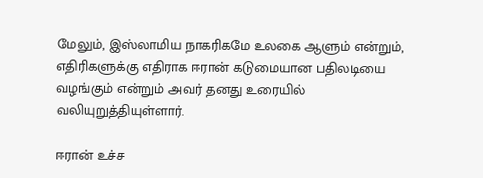மேலும், இஸ்லாமிய நாகரிகமே உலகை ஆளும் என்றும், எதிரிகளுக்கு எதிராக ஈரான் கடுமையான பதிலடியை வழங்கும் என்றும் அவர் தனது உரையில் வலியுறுத்தியுள்ளார்.

ஈரான் உச்ச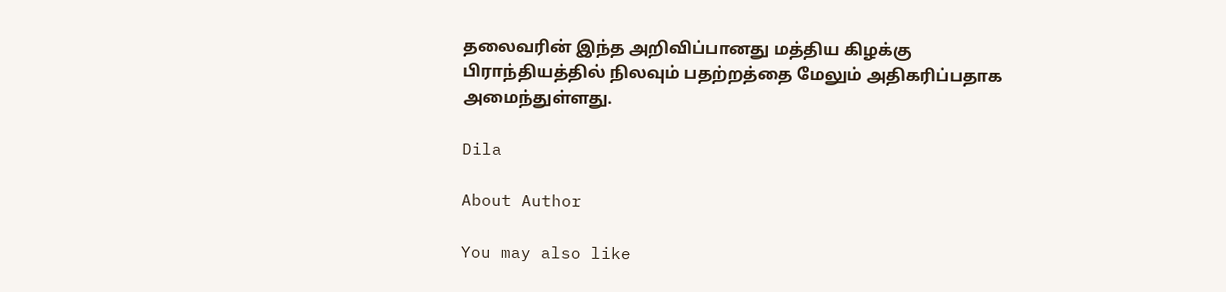தலைவரின் இந்த அறிவிப்பானது மத்திய கிழக்கு பிராந்தியத்தில் நிலவும் பதற்றத்தை மேலும் அதிகரிப்பதாக அமைந்துள்ளது.

Dila

About Author

You may also like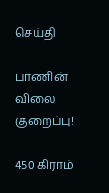செய்தி

பாணின் விலை குறைப்பு!

450 கிராம்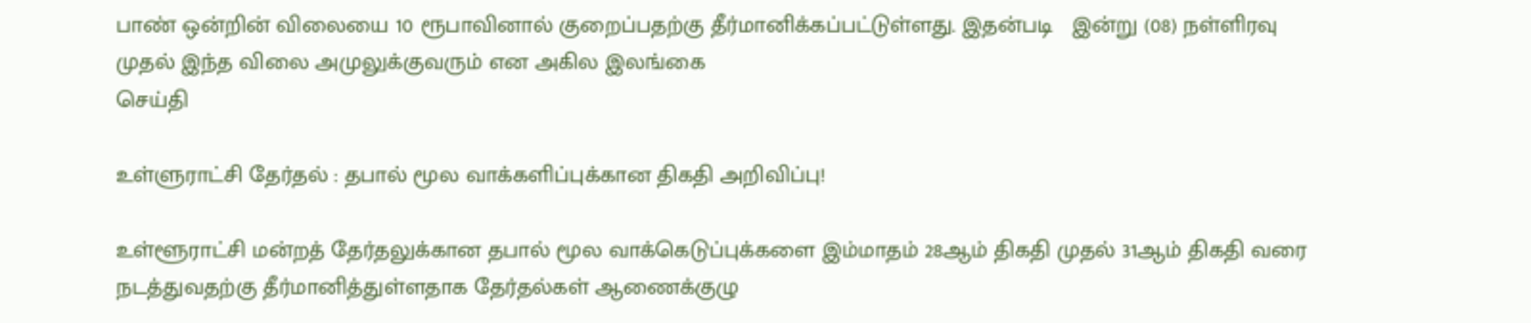பாண் ஒன்றின் விலையை 10 ரூபாவினால் குறைப்பதற்கு தீர்மானிக்கப்பட்டுள்ளது. இதன்படி   இன்று (08) நள்ளிரவு முதல் இந்த விலை அமுலுக்குவரும் என அகில இலங்கை
செய்தி

உள்ளுராட்சி தேர்தல் : தபால் மூல வாக்களிப்புக்கான திகதி அறிவிப்பு!

உள்ளூராட்சி மன்றத் தேர்தலுக்கான தபால் மூல வாக்கெடுப்புக்களை இம்மாதம் 28ஆம் திகதி முதல் 31ஆம் திகதி வரை நடத்துவதற்கு தீர்மானித்துள்ளதாக தேர்தல்கள் ஆணைக்குழு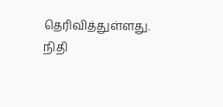தெரிவித்துள்ளது. நிதி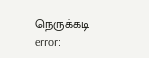நெருக்கடி
error: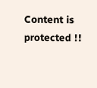Content is protected !!